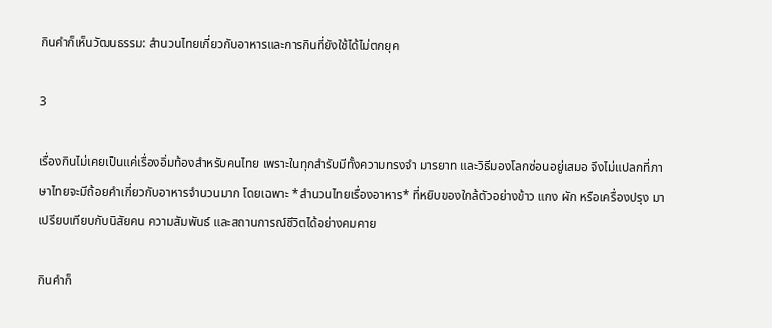กินคำก็เห็นวัฒนธรรม: สำนวนไทยเกี่ยวกับอาหารและการกินที่ยังใช้ได้ไม่ตกยุค

3

เรื่องกินไม่เคยเป็นแค่เรื่องอิ่มท้องสำหรับคนไทย เพราะในทุกสำรับมีทั้งความทรงจำ มารยาท และวิธีมองโลกซ่อนอยู่เสมอ จึงไม่แปลกที่ภาษาไทยจะมีถ้อยคำเกี่ยวกับอาหารจำนวนมาก โดยเฉพาะ *สำนวนไทยเรื่องอาหาร* ที่หยิบของใกล้ตัวอย่างข้าว แกง ผัก หรือเครื่องปรุง มาเปรียบเทียบกับนิสัยคน ความสัมพันธ์ และสถานการณ์ชีวิตได้อย่างคมคาย

กินคำก็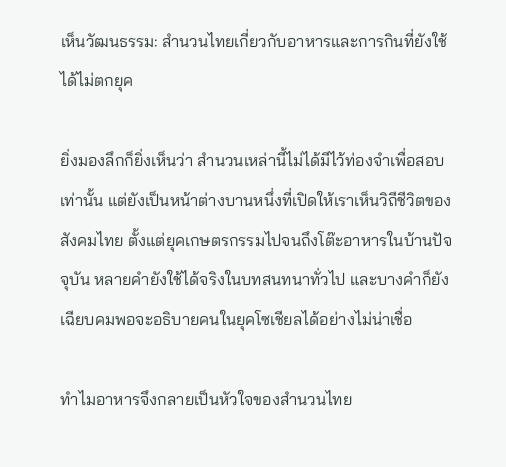เห็นวัฒนธรรม: สำนวนไทยเกี่ยวกับอาหารและการกินที่ยังใช้ได้ไม่ตกยุค

ยิ่งมองลึกก็ยิ่งเห็นว่า สำนวนเหล่านี้ไม่ได้มีไว้ท่องจำเพื่อสอบเท่านั้น แต่ยังเป็นหน้าต่างบานหนึ่งที่เปิดให้เราเห็นวิถีชีวิตของสังคมไทย ตั้งแต่ยุคเกษตรกรรมไปจนถึงโต๊ะอาหารในบ้านปัจจุบัน หลายคำยังใช้ได้จริงในบทสนทนาทั่วไป และบางคำก็ยังเฉียบคมพอจะอธิบายคนในยุคโซเชียลได้อย่างไม่น่าเชื่อ

ทำไมอาหารจึงกลายเป็นหัวใจของสำนวนไทย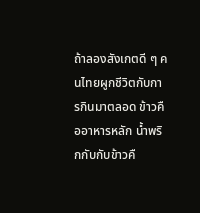ถ้าลองสังเกตดี ๆ คนไทยผูกชีวิตกับการกินมาตลอด ข้าวคืออาหารหลัก น้ำพริกกับกับข้าวคื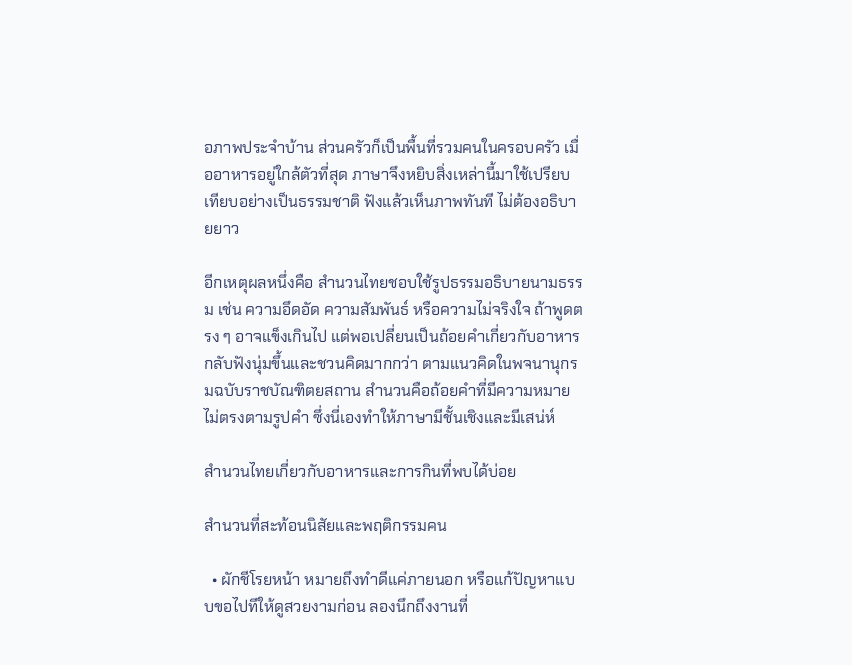อภาพประจำบ้าน ส่วนครัวก็เป็นพื้นที่รวมคนในครอบครัว เมื่ออาหารอยู่ใกล้ตัวที่สุด ภาษาจึงหยิบสิ่งเหล่านี้มาใช้เปรียบเทียบอย่างเป็นธรรมชาติ ฟังแล้วเห็นภาพทันที ไม่ต้องอธิบายยาว

อีกเหตุผลหนึ่งคือ สำนวนไทยชอบใช้รูปธรรมอธิบายนามธรรม เช่น ความอึดอัด ความสัมพันธ์ หรือความไม่จริงใจ ถ้าพูดตรง ๆ อาจแข็งเกินไป แต่พอเปลี่ยนเป็นถ้อยคำเกี่ยวกับอาหาร กลับฟังนุ่มขึ้นและชวนคิดมากกว่า ตามแนวคิดในพจนานุกรมฉบับราชบัณฑิตยสถาน สำนวนคือถ้อยคำที่มีความหมายไม่ตรงตามรูปคำ ซึ่งนี่เองทำให้ภาษามีชั้นเชิงและมีเสน่ห์

สำนวนไทยเกี่ยวกับอาหารและการกินที่พบได้บ่อย

สำนวนที่สะท้อนนิสัยและพฤติกรรมคน

  • ผักชีโรยหน้า หมายถึงทำดีแค่ภายนอก หรือแก้ปัญหาแบบขอไปทีให้ดูสวยงามก่อน ลองนึกถึงงานที่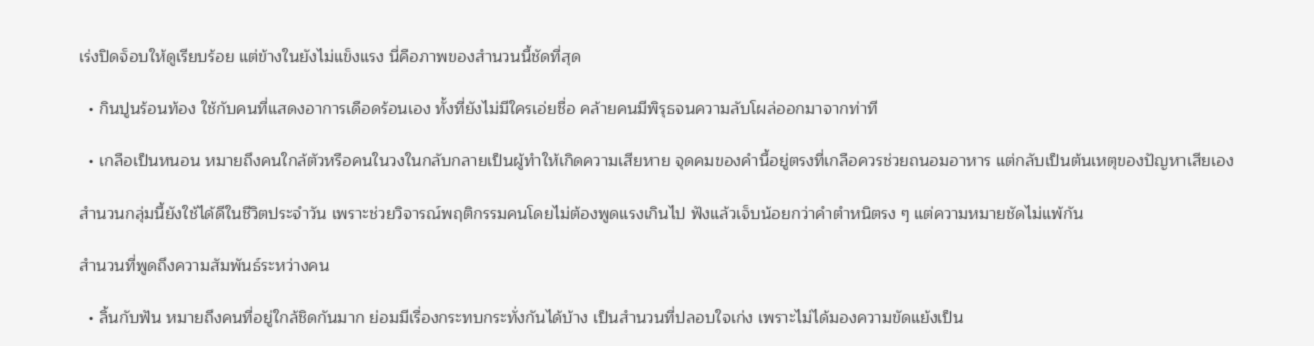เร่งปิดจ็อบให้ดูเรียบร้อย แต่ข้างในยังไม่แข็งแรง นี่คือภาพของสำนวนนี้ชัดที่สุด

  • กินปูนร้อนท้อง ใช้กับคนที่แสดงอาการเดือดร้อนเอง ทั้งที่ยังไม่มีใครเอ่ยชื่อ คล้ายคนมีพิรุธจนความลับโผล่ออกมาจากท่าที

  • เกลือเป็นหนอน หมายถึงคนใกล้ตัวหรือคนในวงในกลับกลายเป็นผู้ทำให้เกิดความเสียหาย จุดคมของคำนี้อยู่ตรงที่เกลือควรช่วยถนอมอาหาร แต่กลับเป็นต้นเหตุของปัญหาเสียเอง

สำนวนกลุ่มนี้ยังใช้ได้ดีในชีวิตประจำวัน เพราะช่วยวิจารณ์พฤติกรรมคนโดยไม่ต้องพูดแรงเกินไป ฟังแล้วเจ็บน้อยกว่าคำตำหนิตรง ๆ แต่ความหมายชัดไม่แพ้กัน

สำนวนที่พูดถึงความสัมพันธ์ระหว่างคน

  • ลิ้นกับฟัน หมายถึงคนที่อยู่ใกล้ชิดกันมาก ย่อมมีเรื่องกระทบกระทั่งกันได้บ้าง เป็นสำนวนที่ปลอบใจเก่ง เพราะไม่ได้มองความขัดแย้งเป็น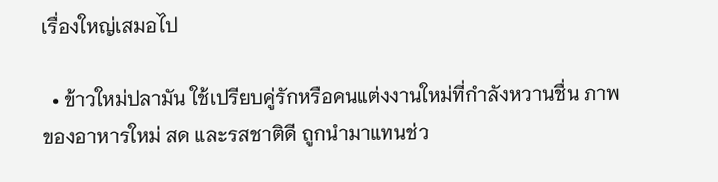เรื่องใหญ่เสมอไป

  • ข้าวใหม่ปลามัน ใช้เปรียบคู่รักหรือคนแต่งงานใหม่ที่กำลังหวานชื่น ภาพของอาหารใหม่ สด และรสชาติดี ถูกนำมาแทนช่ว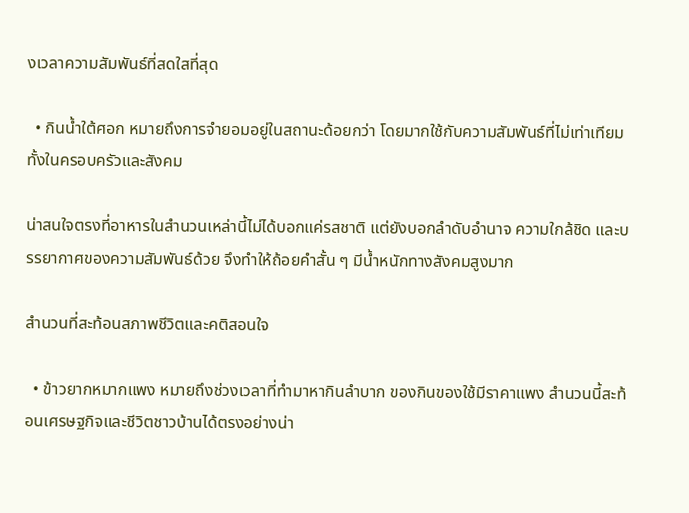งเวลาความสัมพันธ์ที่สดใสที่สุด

  • กินน้ำใต้ศอก หมายถึงการจำยอมอยู่ในสถานะด้อยกว่า โดยมากใช้กับความสัมพันธ์ที่ไม่เท่าเทียม ทั้งในครอบครัวและสังคม

น่าสนใจตรงที่อาหารในสำนวนเหล่านี้ไม่ได้บอกแค่รสชาติ แต่ยังบอกลำดับอำนาจ ความใกล้ชิด และบรรยากาศของความสัมพันธ์ด้วย จึงทำให้ถ้อยคำสั้น ๆ มีน้ำหนักทางสังคมสูงมาก

สำนวนที่สะท้อนสภาพชีวิตและคติสอนใจ

  • ข้าวยากหมากแพง หมายถึงช่วงเวลาที่ทำมาหากินลำบาก ของกินของใช้มีราคาแพง สำนวนนี้สะท้อนเศรษฐกิจและชีวิตชาวบ้านได้ตรงอย่างน่า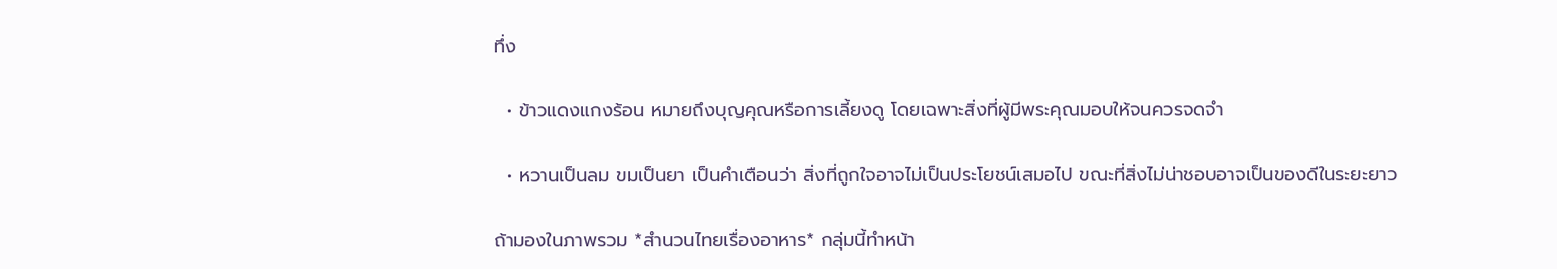ทึ่ง

  • ข้าวแดงแกงร้อน หมายถึงบุญคุณหรือการเลี้ยงดู โดยเฉพาะสิ่งที่ผู้มีพระคุณมอบให้จนควรจดจำ

  • หวานเป็นลม ขมเป็นยา เป็นคำเตือนว่า สิ่งที่ถูกใจอาจไม่เป็นประโยชน์เสมอไป ขณะที่สิ่งไม่น่าชอบอาจเป็นของดีในระยะยาว

ถ้ามองในภาพรวม *สำนวนไทยเรื่องอาหาร* กลุ่มนี้ทำหน้า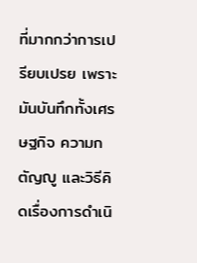ที่มากกว่าการเปรียบเปรย เพราะมันบันทึกทั้งเศรษฐกิจ ความกตัญญู และวิธีคิดเรื่องการดำเนิ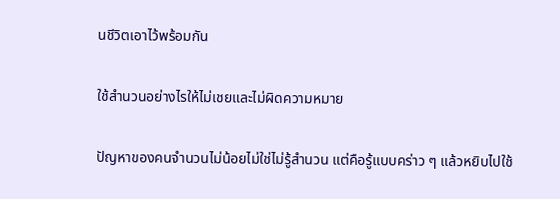นชีวิตเอาไว้พร้อมกัน

ใช้สำนวนอย่างไรให้ไม่เชยและไม่ผิดความหมาย

ปัญหาของคนจำนวนไม่น้อยไม่ใช่ไม่รู้สำนวน แต่คือรู้แบบคร่าว ๆ แล้วหยิบไปใช้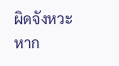ผิดจังหวะ หาก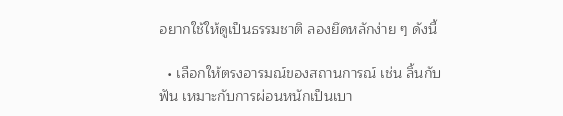อยากใช้ให้ดูเป็นธรรมชาติ ลองยึดหลักง่าย ๆ ดังนี้

  • เลือกให้ตรงอารมณ์ของสถานการณ์ เช่น ลิ้นกับฟัน เหมาะกับการผ่อนหนักเป็นเบา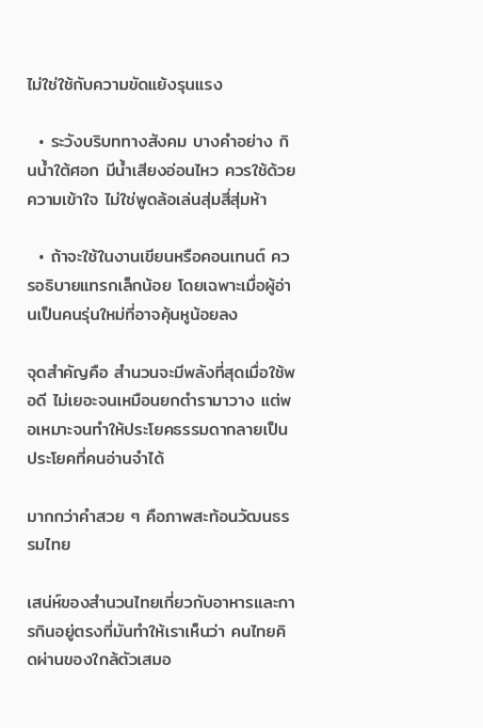ไม่ใช่ใช้กับความขัดแย้งรุนแรง

  • ระวังบริบททางสังคม บางคำอย่าง กินน้ำใต้ศอก มีน้ำเสียงอ่อนไหว ควรใช้ด้วยความเข้าใจ ไม่ใช่พูดล้อเล่นสุ่มสี่สุ่มห้า

  • ถ้าจะใช้ในงานเขียนหรือคอนเทนต์ ควรอธิบายแทรกเล็กน้อย โดยเฉพาะเมื่อผู้อ่านเป็นคนรุ่นใหม่ที่อาจคุ้นหูน้อยลง

จุดสำคัญคือ สำนวนจะมีพลังที่สุดเมื่อใช้พอดี ไม่เยอะจนเหมือนยกตำรามาวาง แต่พอเหมาะจนทำให้ประโยคธรรมดากลายเป็นประโยคที่คนอ่านจำได้

มากกว่าคำสวย ๆ คือภาพสะท้อนวัฒนธรรมไทย

เสน่ห์ของสำนวนไทยเกี่ยวกับอาหารและการกินอยู่ตรงที่มันทำให้เราเห็นว่า คนไทยคิดผ่านของใกล้ตัวเสมอ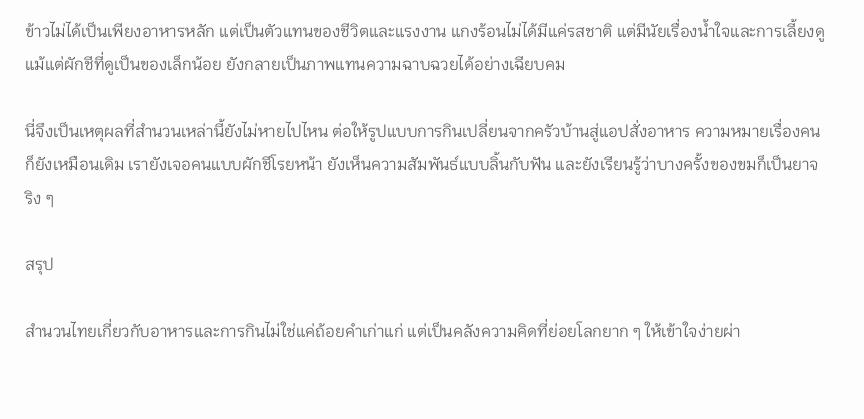ข้าวไม่ได้เป็นเพียงอาหารหลัก แต่เป็นตัวแทนของชีวิตและแรงงาน แกงร้อนไม่ได้มีแค่รสชาติ แต่มีนัยเรื่องน้ำใจและการเลี้ยงดู แม้แต่ผักชีที่ดูเป็นของเล็กน้อย ยังกลายเป็นภาพแทนความฉาบฉวยได้อย่างเฉียบคม

นี่จึงเป็นเหตุผลที่สำนวนเหล่านี้ยังไม่หายไปไหน ต่อให้รูปแบบการกินเปลี่ยนจากครัวบ้านสู่แอปสั่งอาหาร ความหมายเรื่องคนก็ยังเหมือนเดิม เรายังเจอคนแบบผักชีโรยหน้า ยังเห็นความสัมพันธ์แบบลิ้นกับฟัน และยังเรียนรู้ว่าบางครั้งของขมก็เป็นยาจริง ๆ

สรุป

สำนวนไทยเกี่ยวกับอาหารและการกินไม่ใช่แค่ถ้อยคำเก่าแก่ แต่เป็นคลังความคิดที่ย่อยโลกยาก ๆ ให้เข้าใจง่ายผ่า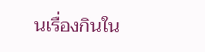นเรื่องกินใน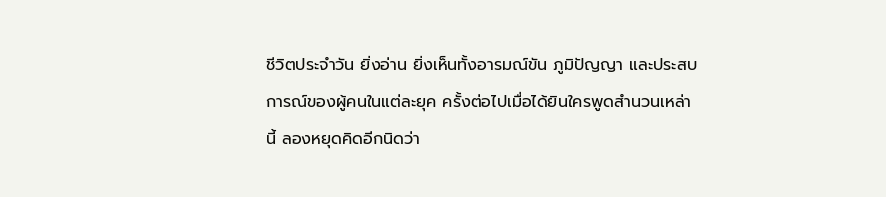ชีวิตประจำวัน ยิ่งอ่าน ยิ่งเห็นทั้งอารมณ์ขัน ภูมิปัญญา และประสบการณ์ของผู้คนในแต่ละยุค ครั้งต่อไปเมื่อได้ยินใครพูดสำนวนเหล่านี้ ลองหยุดคิดอีกนิดว่า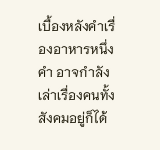เบื้องหลังคำเรื่องอาหารหนึ่งคำ อาจกำลังเล่าเรื่องคนทั้งสังคมอยู่ก็ได้